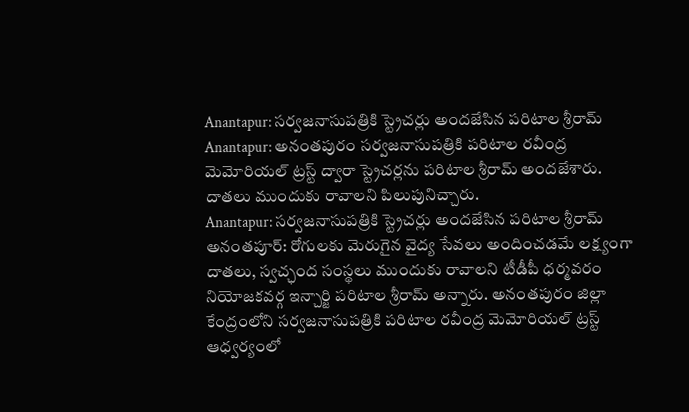Anantapur: సర్వజనాసుపత్రికి స్ట్రెచర్లు అందజేసిన పరిటాల శ్రీరామ్
Anantapur: అనంతపురం సర్వజనాసుపత్రికి పరిటాల రవీంద్ర మెమోరియల్ ట్రస్ట్ ద్వారా స్ట్రెచర్లను పరిటాల శ్రీరామ్ అందజేశారు. దాతలు ముందుకు రావాలని పిలుపునిచ్చారు.
Anantapur: సర్వజనాసుపత్రికి స్ట్రెచర్లు అందజేసిన పరిటాల శ్రీరామ్
అనంతపూర్: రోగులకు మెరుగైన వైద్య సేవలు అందించడమే లక్ష్యంగా దాతలు, స్వచ్ఛంద సంస్థలు ముందుకు రావాలని టీడీపీ ధర్మవరం నియోజకవర్గ ఇన్చార్జి పరిటాల శ్రీరామ్ అన్నారు. అనంతపురం జిల్లా కేంద్రంలోని సర్వజనాసుపత్రికి పరిటాల రవీంద్ర మెమోరియల్ ట్రస్ట్ ఆధ్వర్యంలో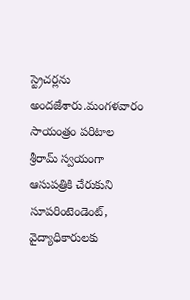స్ట్రెచర్లను అందజేశారు.మంగళవారం సాయంత్రం పరిటాల శ్రీరామ్ స్వయంగా ఆసుపత్రికి చేరుకుని సూపరింటెండెంట్, వైద్యాధికారులకు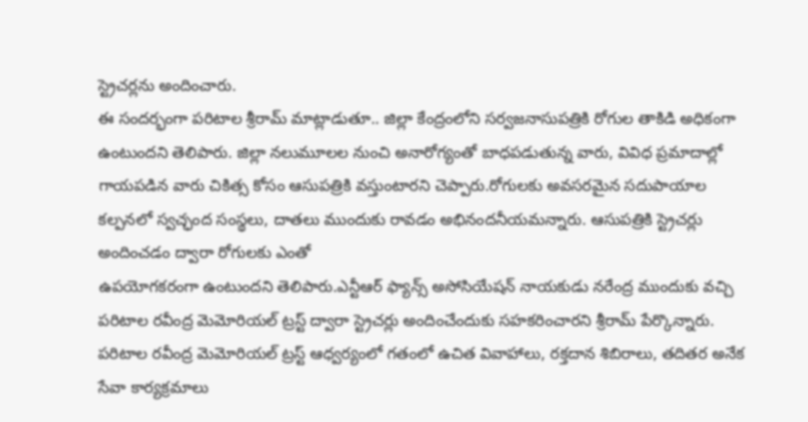స్ట్రెచర్లను అందించారు.
ఈ సందర్భంగా పరిటాల శ్రీరామ్ మాట్లాడుతూ.. జిల్లా కేంద్రంలోని సర్వజనాసుపత్రికి రోగుల తాకిడి అధికంగా ఉంటుందని తెలిపారు. జిల్లా నలుమూలల నుంచి అనారోగ్యంతో బాధపడుతున్న వారు, వివిధ ప్రమాదాల్లో గాయపడిన వారు చికిత్స కోసం ఆసుపత్రికి వస్తుంటారని చెప్పారు.రోగులకు అవసరమైన సదుపాయాల కల్పనలో స్వచ్ఛంద సంస్థలు, దాతలు ముందుకు రావడం అభినందనీయమన్నారు. ఆసుపత్రికి స్ట్రెచర్లు అందించడం ద్వారా రోగులకు ఎంతో
ఉపయోగకరంగా ఉంటుందని తెలిపారు.ఎన్టీఆర్ ఫ్యాన్స్ అసోసియేషన్ నాయకుడు నరేంద్ర ముందుకు వచ్చి పరిటాల రవీంద్ర మెమోరియల్ ట్రస్ట్ ద్వారా స్ట్రెచర్లు అందించేందుకు సహకరించారని శ్రీరామ్ పేర్కొన్నారు.
పరిటాల రవీంద్ర మెమోరియల్ ట్రస్ట్ ఆధ్వర్యంలో గతంలో ఉచిత వివాహాలు, రక్తదాన శిబిరాలు, తదితర అనేక సేవా కార్యక్రమాలు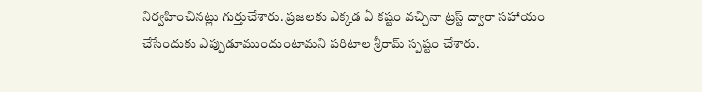నిర్వహించినట్లు గుర్తుచేశారు. ప్రజలకు ఎక్కడ ఏ కష్టం వచ్చినా ట్రస్ట్ ద్వారా సహాయం చేసేందుకు ఎప్పుడూముందుంటామని పరిటాల శ్రీరామ్ స్పష్టం చేశారు.